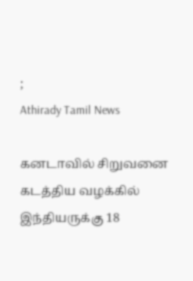;
Athirady Tamil News

கனடாவில் சிறுவனை கடத்திய வழக்கில் இந்தியருக்கு 18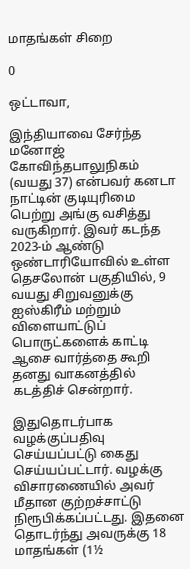மாதங்கள் சிறை

0

ஒட்டாவா,

இந்தியாவை சேர்ந்த மனோஜ் கோவிந்தபாலுநிகம் (வயது 37) என்பவர் கனடா நாட்டின் குடியுரிமை பெற்று அங்கு வசித்து வருகிறார். இவர் கடந்த 2023-ம் ஆண்டு ஒண்டாரியோவில் உள்ள தெசலோன் பகுதியில், 9 வயது சிறுவனுக்கு ஐஸ்கிரீம் மற்றும் விளையாட்டுப் பொருட்களைக் காட்டி ஆசை வார்த்தை கூறி தனது வாகனத்தில் கடத்திச் சென்றார்.

இதுதொடர்பாக வழக்குப்பதிவு செய்யப்பட்டு கைது செய்யப்பட்டார். வழக்கு விசாரணையில் அவர் மீதான குற்றச்சாட்டு நிரூபிக்கப்பட்டது. இதனை தொடர்ந்து அவருக்கு 18 மாதங்கள் (1½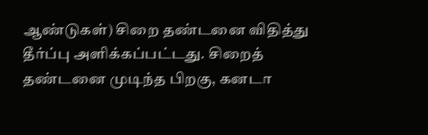ஆண்டுகள்) சிறை தண்டனை விதித்து தீர்ப்பு அளிக்கப்பட்டது. சிறைத் தண்டனை முடிந்த பிறகு, கனடா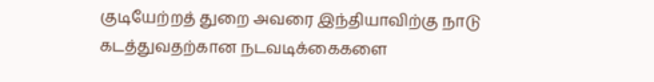குடியேற்றத் துறை அவரை இந்தியாவிற்கு நாடு கடத்துவதற்கான நடவடிக்கைகளை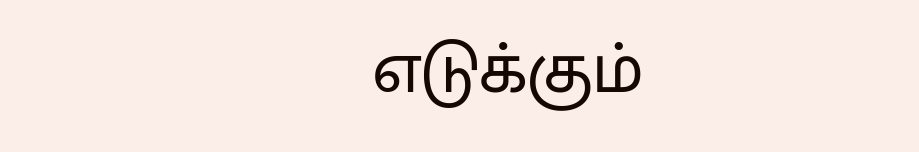எடுக்கும்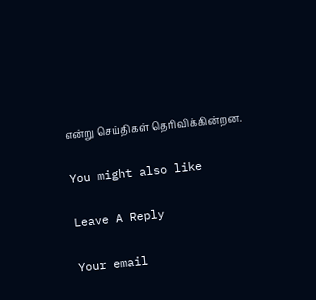என்று செய்திகள் தெரிவிக்கின்றன.

You might also like

Leave A Reply

Your email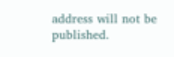address will not be published.